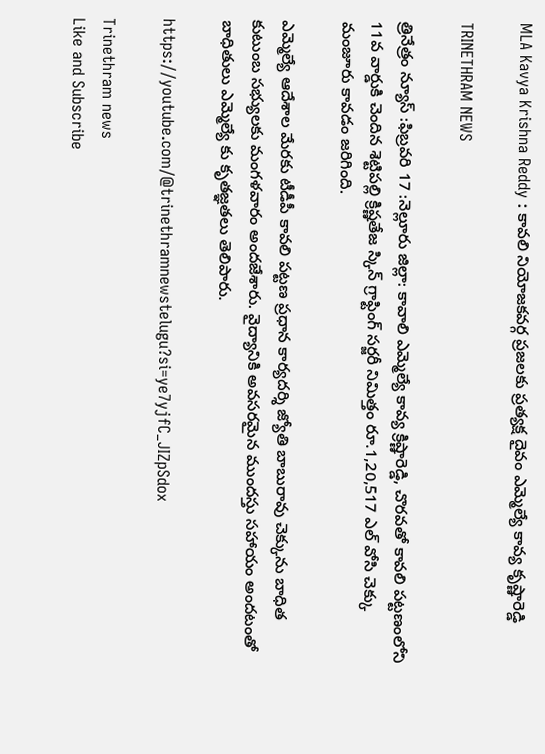MLA Kavya Krishna Reddy : కావలి నియోజకవర్గ ప్రజలకు ప్రత్యక్ష దైవం ఎమ్మెల్యే కావ్య కృష్ణారెడ్డి

TRINETHRAM NEWS

త్రినేత్రం న్యూస్ :ఫిబ్రవరి 17 :నెల్లూరు జిల్లా: కావాలి ఎమ్మెల్యే కావ్య క్రిష్ణారెడ్డి, చొరవతో కావలి పట్టణంలోని 11వ వార్డుకి చెందిన శెట్టిపల్లి క్రిష్ణతేజ స్కిన్ గ్రాఫ్టింగ్ సర్జరీ నిమిత్తం రూ.1,20,517 ఎల్ వోసి చెక్కు మంజూరు కావడం జరిగింది.

ఎమ్మెల్యే ఆదేశాల మేరకు టీడీపీ కావలి పట్టణ ప్రధాన కార్యదర్శి జ్యోతి బాబురావు చెక్కును బాధిత కుటుంబ సభ్యులకు మంగళవారం అందజేశారు. వైద్యానికి అవసరమైన ముందస్తు సహాయం అందటంతో బాధితులు ఎమ్మెల్యే కు కృతజ్ఞతలు తెలిపారు.

https://youtube.com/@trinethramnewstelugu?si=ye7yjfC_JIZpSdox

Trinethram news
Like and Subscribe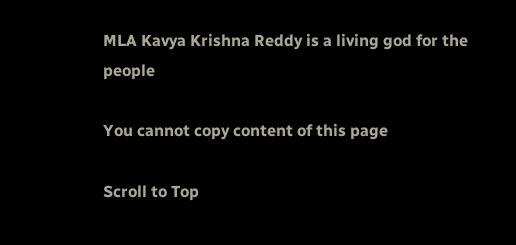MLA Kavya Krishna Reddy is a living god for the people

You cannot copy content of this page

Scroll to Top